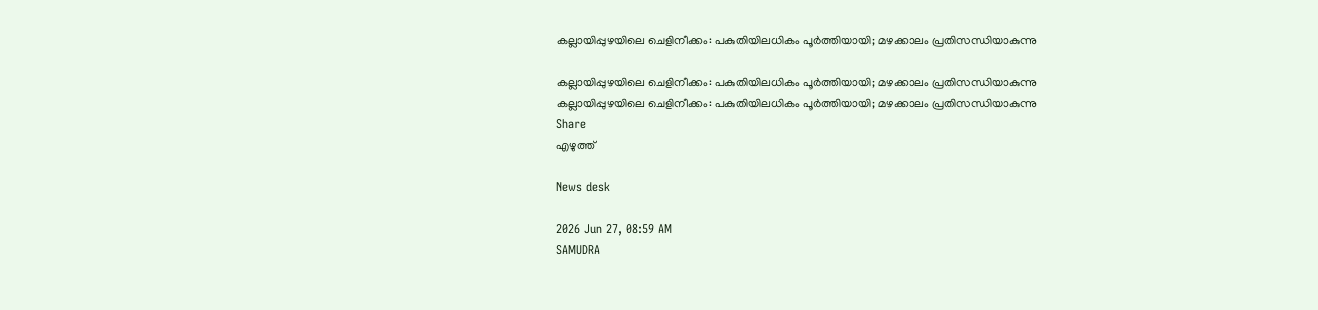കല്ലായിപ്പുഴയിലെ ചെളിനീക്കം: പകുതിയിലധികം പൂർത്തിയായി; മഴക്കാലം പ്രതിസന്ധിയാകുന്നു

കല്ലായിപ്പുഴയിലെ ചെളിനീക്കം: പകുതിയിലധികം പൂർത്തിയായി; മഴക്കാലം പ്രതിസന്ധിയാകുന്നു
കല്ലായിപ്പുഴയിലെ ചെളിനീക്കം: പകുതിയിലധികം പൂർത്തിയായി; മഴക്കാലം പ്രതിസന്ധിയാകുന്നു
Share
എഴുത്ത്

News desk

2026 Jun 27, 08:59 AM
SAMUDRA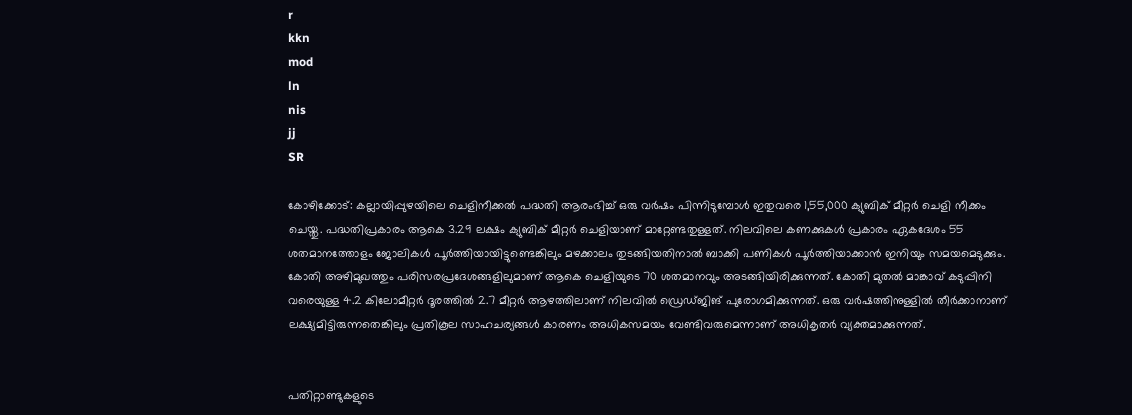r
kkn
mod
ln
nis
jj
SR

കോഴിക്കോട്: കല്ലായിപ്പുഴയിലെ ചെളിനീക്കൽ പദ്ധതി ആരംഭിച്ച് ഒരു വർഷം പിന്നിടുമ്പോൾ ഇതുവരെ 1,55,000 ക്യുബിക് മീറ്റർ ചെളി നീക്കം ചെയ്തു. പദ്ധതിപ്രകാരം ആകെ 3.29 ലക്ഷം ക്യുബിക് മീറ്റർ ചെളിയാണ് മാറ്റേണ്ടതുള്ളത്. നിലവിലെ കണക്കുകൾ പ്രകാരം ഏകദേശം 55 ശതമാനത്തോളം ജോലികൾ പൂർത്തിയായിട്ടുണ്ടെങ്കിലും മഴക്കാലം തുടങ്ങിയതിനാൽ ബാക്കി പണികൾ പൂർത്തിയാക്കാൻ ഇനിയും സമയമെടുക്കും. കോതി അഴിമുഖത്തും പരിസരപ്രദേശങ്ങളിലുമാണ് ആകെ ചെളിയുടെ 70 ശതമാനവും അടങ്ങിയിരിക്കുന്നത്. കോതി മുതൽ മാങ്കാവ് കടുപ്പിനി വരെയുള്ള 4.2 കിലോമീറ്റർ ദൂരത്തിൽ 2.7 മീറ്റർ ആഴത്തിലാണ് നിലവിൽ ഡ്രെഡ്ജിങ് പുരോഗമിക്കുന്നത്. ഒരു വർഷത്തിനുള്ളിൽ തീർക്കാനാണ് ലക്ഷ്യമിട്ടിരുന്നതെങ്കിലും പ്രതികൂല സാഹചര്യങ്ങൾ കാരണം അധികസമയം വേണ്ടിവരുമെന്നാണ് അധികൃതർ വ്യക്തമാക്കുന്നത്.


പതിറ്റാണ്ടുകളുടെ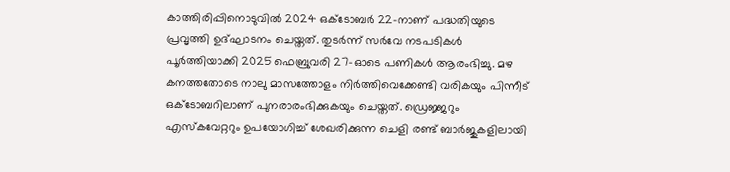കാത്തിരിപ്പിനൊടുവിൽ 2024 ഒക്ടോബർ 22-നാണ് പദ്ധതിയുടെ പ്രവൃത്തി ഉദ്ഘാടനം ചെയ്തത്. തുടർന്ന് സർവേ നടപടികൾ പൂർത്തിയാക്കി 2025 ഫെബ്രുവരി 27-ഓടെ പണികൾ ആരംഭിച്ചു. മഴ കനത്തതോടെ നാലു മാസത്തോളം നിർത്തിവെക്കേണ്ടി വരികയും പിന്നീട് ഒക്ടോബറിലാണ് പുനരാരംഭിക്കുകയും ചെയ്തത്. ഡ്രെജ്ജറും എസ്‌കവേറ്ററും ഉപയോഗിച്ച് ശേഖരിക്കുന്ന ചെളി രണ്ട് ബാർജുകളിലായി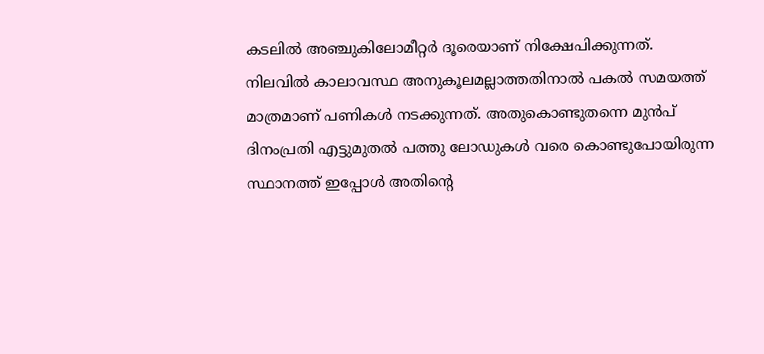കടലിൽ അഞ്ചുകിലോമീറ്റർ ദൂരെയാണ് നിക്ഷേപിക്കുന്നത്. നിലവിൽ കാലാവസ്ഥ അനുകൂലമല്ലാത്തതിനാൽ പകൽ സമയത്ത് മാത്രമാണ് പണികൾ നടക്കുന്നത്. അതുകൊണ്ടുതന്നെ മുൻപ് ദിനംപ്രതി എട്ടുമുതൽ പത്തു ലോഡുകൾ വരെ കൊണ്ടുപോയിരുന്ന സ്ഥാനത്ത് ഇപ്പോൾ അതിന്റെ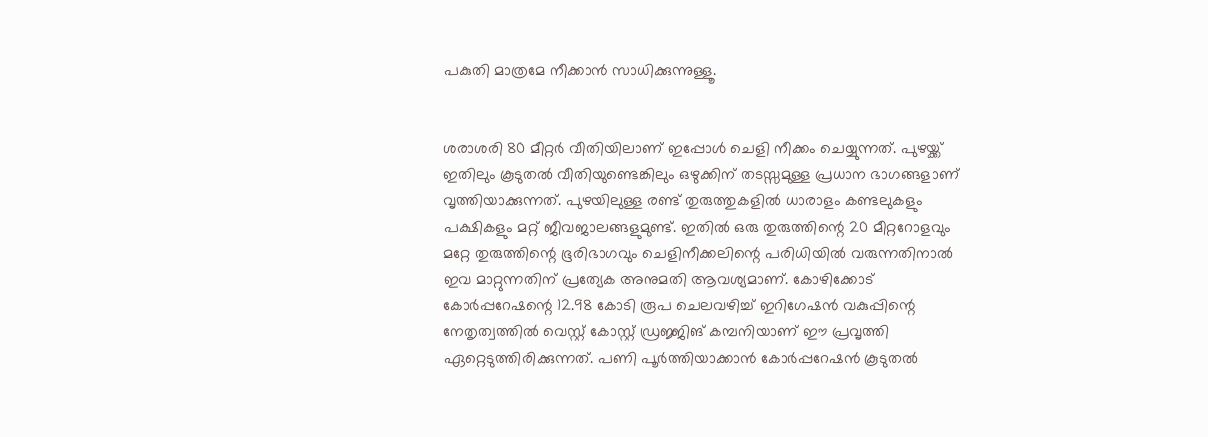പകുതി മാത്രമേ നീക്കാൻ സാധിക്കുന്നുള്ളൂ.


ശരാശരി 80 മീറ്റർ വീതിയിലാണ് ഇപ്പോൾ ചെളി നീക്കം ചെയ്യുന്നത്. പുഴയ്ക്ക് ഇതിലും കൂടുതൽ വീതിയുണ്ടെങ്കിലും ഒഴുക്കിന് തടസ്സമുള്ള പ്രധാന ഭാഗങ്ങളാണ് വൃത്തിയാക്കുന്നത്. പുഴയിലുള്ള രണ്ട് തുരുത്തുകളിൽ ധാരാളം കണ്ടലുകളും പക്ഷികളും മറ്റ് ജീവജാലങ്ങളുമുണ്ട്. ഇതിൽ ഒരു തുരുത്തിന്റെ 20 മീറ്ററോളവും മറ്റേ തുരുത്തിന്റെ ഭൂരിഭാഗവും ചെളിനീക്കലിന്റെ പരിധിയിൽ വരുന്നതിനാൽ ഇവ മാറ്റുന്നതിന് പ്രത്യേക അനുമതി ആവശ്യമാണ്. കോഴിക്കോട് കോർപ്പറേഷന്റെ 12.98 കോടി രൂപ ചെലവഴിച്ച് ഇറിഗേഷൻ വകുപ്പിന്റെ നേതൃത്വത്തിൽ വെസ്റ്റ് കോസ്റ്റ് ഡ്രജ്ജിങ് കമ്പനിയാണ് ഈ പ്രവൃത്തി ഏറ്റെടുത്തിരിക്കുന്നത്. പണി പൂർത്തിയാക്കാൻ കോർപ്പറേഷൻ കൂടുതൽ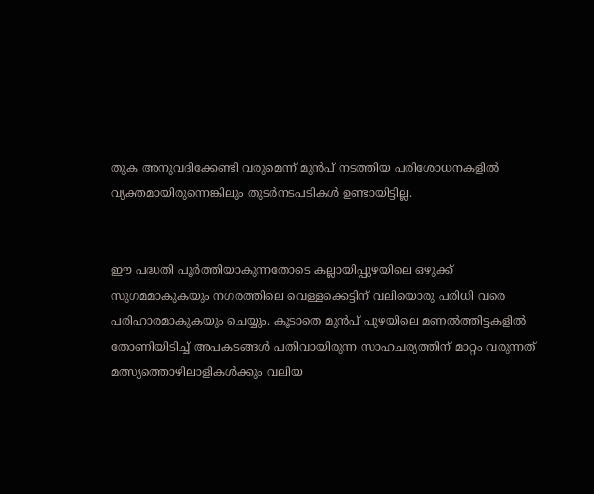തുക അനുവദിക്കേണ്ടി വരുമെന്ന് മുൻപ് നടത്തിയ പരിശോധനകളിൽ വ്യക്തമായിരുന്നെങ്കിലും തുടർനടപടികൾ ഉണ്ടായിട്ടില്ല.


ഈ പദ്ധതി പൂർത്തിയാകുന്നതോടെ കല്ലായിപ്പുഴയിലെ ഒഴുക്ക് സുഗമമാകുകയും നഗരത്തിലെ വെള്ളക്കെട്ടിന് വലിയൊരു പരിധി വരെ പരിഹാരമാകുകയും ചെയ്യും. കൂടാതെ മുൻപ് പുഴയിലെ മണൽത്തിട്ടകളിൽ തോണിയിടിച്ച് അപകടങ്ങൾ പതിവായിരുന്ന സാഹചര്യത്തിന് മാറ്റം വരുന്നത് മത്സ്യത്തൊഴിലാളികൾക്കും വലിയ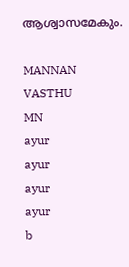ആശ്വാസമേകും.

MANNAN
VASTHU
MN
ayur
ayur
ayur
ayur
b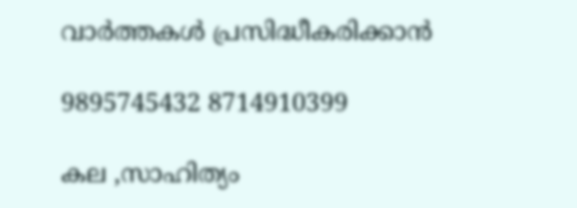വാർത്തകൾ പ്രസിദ്ധീകരിക്കാൻ

9895745432 8714910399

കല ,സാഹിത്യം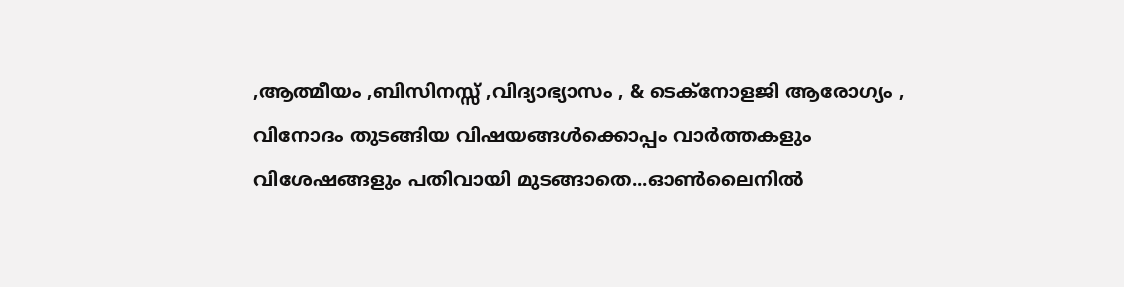,ആത്മീയം ,ബിസിനസ്സ് ,വിദ്യാഭ്യാസം , & ടെക്‌നോളജി ആരോഗ്യം , വിനോദം തുടങ്ങിയ വിഷയങ്ങൾക്കൊപ്പം വാർത്തകളും വിശേഷങ്ങളും പതിവായി മുടങ്ങാതെ...ഓൺലൈനിൽ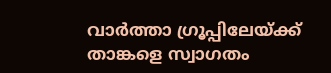വാർത്താ ഗ്രൂപ്പിലേയ്ക്ക് താങ്കളെ സ്വാഗതം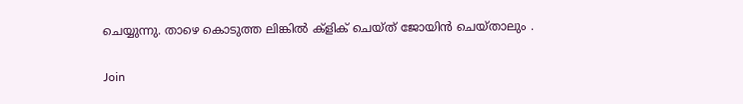ചെയ്യുന്നു. താഴെ കൊടുത്ത ലിങ്കിൽ ക്ളിക് ചെയ്‌ത്‌ ജോയിൻ ചെയ്‌താലും .

Join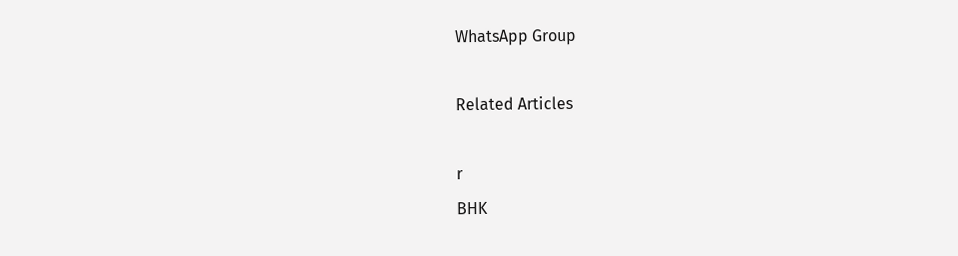WhatsApp Group

Related Articles

r
BHK